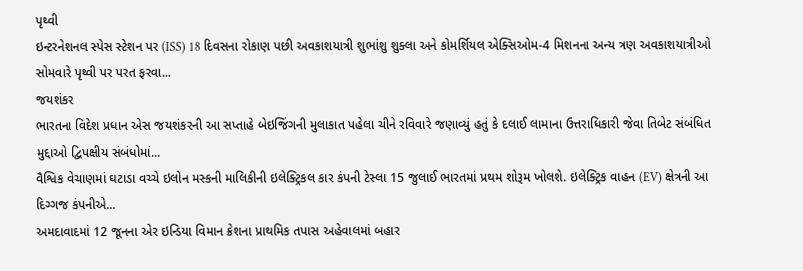પૃથ્વી
ઇન્ટરનેશનલ સ્પેસ સ્ટેશન પર (ISS) 18 દિવસના રોકાણ પછી અવકાશયાત્રી શુભાંશુ શુક્લા અને કોમર્શિયલ એક્સિઓમ-4 મિશનના અન્ય ત્રણ અવકાશયાત્રીઓ સોમવારે પૃથ્વી પર પરત ફરવા...
જયશંકર
ભારતના વિદેશ પ્રધાન એસ જયશંકરની આ સપ્તાહે બેઇજિંગની મુલાકાત પહેલા ચીને રવિવારે જણાવ્યું હતું કે દલાઈ લામાના ઉત્તરાધિકારી જેવા તિબેટ સંબંધિત મુદ્દાઓ દ્વિપક્ષીય સંબંધોમાં...
વૈશ્વિક વેચાણમાં ઘટાડા વચ્ચે ઇલોન મસ્કની માલિકીની ઇલેક્ટ્રિકલ કાર કંપની ટેસ્લા 15 જુલાઈ ભારતમાં પ્રથમ શોરૂમ ખોલશે. ઇલેક્ટ્રિક વાહન (EV) ક્ષેત્રની આ દિગ્ગજ કંપનીએ...
અમદાવાદમાં 12 જૂનના એર ઇન્ડિયા વિમાન ક્રેશના પ્રાથમિક તપાસ અહેવાલમાં બહાર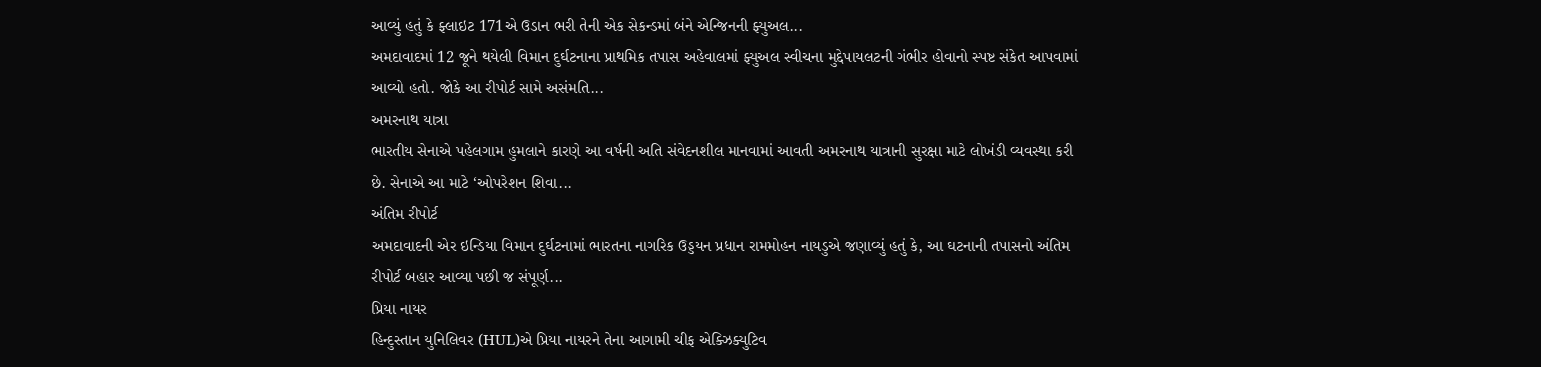આવ્યું હતું કે ફ્લાઇટ 171એ ઉડાન ભરી તેની એક સેકન્ડમાં બંને એન્જિનની ફ્યુઅલ...
અમદાવાદમાં 12 જૂને થયેલી વિમાન દુર્ઘટનાના પ્રાથમિક તપાસ અહેવાલમાં ફ્યુઅલ સ્વીચના મુદ્દેપાયલટની ગંભીર હોવાનો સ્પષ્ટ સંકેત આપવામાં આવ્યો હતો. જોકે આ રીપોર્ટ સામે અસંમતિ...
અમરનાથ યાત્રા
ભારતીય સેનાએ પહેલગામ હુમલાને કારણે આ વર્ષની અતિ સંવેદનશીલ માનવામાં આવતી અમરનાથ યાત્રાની સુરક્ષા માટે લોખંડી વ્યવસ્થા કરી છે. સેનાએ આ માટે ‘ઓપરેશન શિવા...
અંતિમ રીપોર્ટ
અમદાવાદની એર ઇન્ડિયા વિમાન દુર્ઘટનામાં ભારતના નાગરિક ઉડ્ડયન પ્રધાન રામમોહન નાયડુએ જણાવ્યું હતું કે, આ ઘટનાની તપાસનો અંતિમ રીપોર્ટ બહાર આવ્યા પછી જ સંપૂર્ણ...
પ્રિયા નાયર
હિન્દુસ્તાન યુનિલિવર (HUL)એ પ્રિયા નાયરને તેના આગામી ચીફ એક્ઝિક્યુટિવ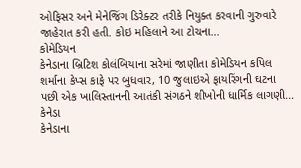ઓફિસર અને મેનેજિંગ ડિરેક્ટર તરીકે નિયુક્ત કરવાની ગુરુવારે જાહેરાત કરી હતી. કોઇ મહિલાને આ ટોચના...
કોમેડિયન
કેનેડાના બ્રિટિશ કોલંબિયાના સરેમાં જાણીતા કોમેડિયન કપિલ શર્માના કેપ્સ કાફે પર બુધવાર, 10 જુલાઇએ ફાયરિંગની ઘટના પછી એક ખાલિસ્તાનની આતંકી સંગઠને શીખોની ધાર્મિક લાગણી...
કેનેડા
કેનેડાના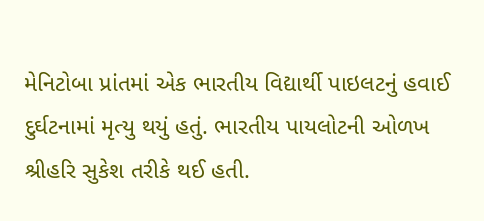મેનિટોબા પ્રાંતમાં એક ભારતીય વિદ્યાર્થી પાઇલટનું હવાઈ દુર્ઘટનામાં મૃત્યુ થયું હતું. ભારતીય પાયલોટની ઓળખ શ્રીહરિ સુકેશ તરીકે થઈ હતી.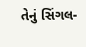તેનું સિંગલ-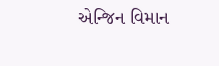એન્જિન વિમાન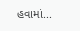હવામાં...